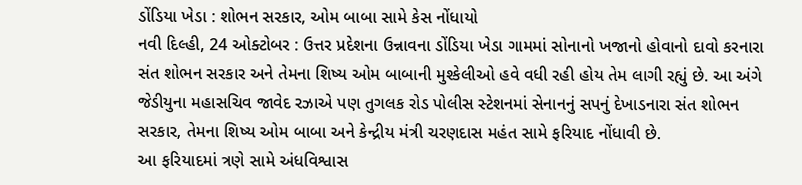ડોંડિયા ખેડા : શોભન સરકાર, ઓમ બાબા સામે કેસ નોંધાયો
નવી દિલ્હી, 24 ઓક્ટોબર : ઉત્તર પ્રદેશના ઉન્નાવના ડોંડિયા ખેડા ગામમાં સોનાનો ખજાનો હોવાનો દાવો કરનારા સંત શોભન સરકાર અને તેમના શિષ્ય ઓમ બાબાની મુશ્કેલીઓ હવે વધી રહી હોય તેમ લાગી રહ્યું છે. આ અંગે જેડીયુના મહાસચિવ જાવેદ રઝાએ પણ તુગલક રોડ પોલીસ સ્ટેશનમાં સેનાનનું સપનું દેખાડનારા સંત શોભન સરકાર, તેમના શિષ્ય ઓમ બાબા અને કેન્દ્રીય મંત્રી ચરણદાસ મહંત સામે ફરિયાદ નોંધાવી છે.
આ ફરિયાદમાં ત્રણે સામે અંધવિશ્વાસ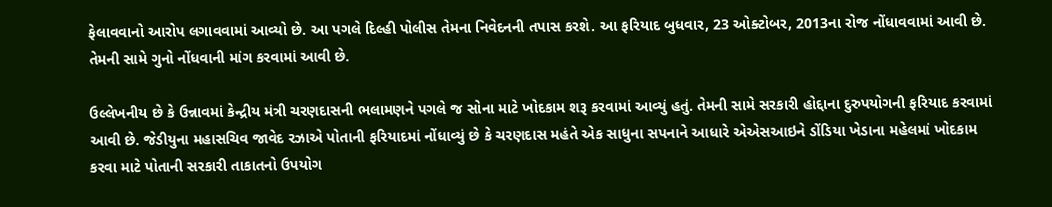ફેલાવવાનો આરોપ લગાવવામાં આવ્યો છે. આ પગલે દિલ્હી પોલીસ તેમના નિવેદનની તપાસ કરશે. આ ફરિયાદ બુધવાર, 23 ઓક્ટોબર, 2013ના રોજ નોંધાવવામાં આવી છે. તેમની સામે ગુનો નોંધવાની માંગ કરવામાં આવી છે.

ઉલ્લેખનીય છે કે ઉન્નાવમાં કેન્દ્રીય મંત્રી ચરણદાસની ભલામણને પગલે જ સોના માટે ખોદકામ શરૂ કરવામાં આવ્યું હતું. તેમની સામે સરકારી હોદ્દાના દુરુપયોગની ફરિયાદ કરવામાં આવી છે. જેડીયુના મહાસચિવ જાવેદ રઝાએ પોતાની ફરિયાદમાં નોંધાવ્યું છે કે ચરણદાસ મહંતે એક સાધુના સપનાને આધારે એએસઆઇને ડોંડિયા ખેડાના મહેલમાં ખોદકામ કરવા માટે પોતાની સરકારી તાકાતનો ઉપયોગ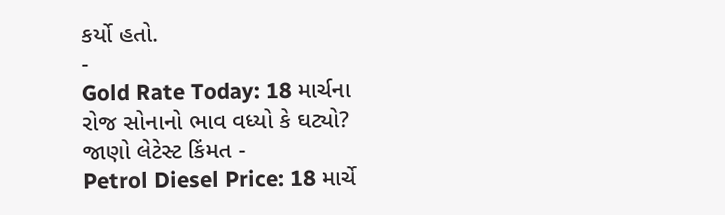કર્યો હતો.
-
Gold Rate Today: 18 માર્ચના રોજ સોનાનો ભાવ વધ્યો કે ઘટ્યો? જાણો લેટેસ્ટ કિંમત -
Petrol Diesel Price: 18 માર્ચે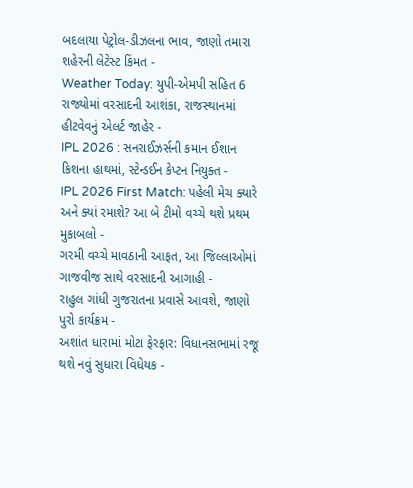બદલાયા પેટ્રોલ-ડીઝલના ભાવ, જાણો તમારા શહેરની લેટેસ્ટ કિંમત -
Weather Today: યુપી-એમપી સહિત 6 રાજ્યોમાં વરસાદની આશંકા, રાજસ્થાનમાં હીટવેવનું એલર્ટ જાહેર -
IPL 2026 : સનરાઈઝર્સની કમાન ઈશાન કિશના હાથમાં, સ્ટેન્ડઈન કેપ્ટન નિયુક્ત -
IPL 2026 First Match: પહેલી મેચ ક્યારે અને ક્યાં રમાશે? આ બે ટીમો વચ્ચે થશે પ્રથમ મુકાબલો -
ગરમી વચ્ચે માવઠાની આફત, આ જિલ્લાઓમાં ગાજવીજ સાથે વરસાદની આગાહી -
રાહુલ ગાંધી ગુજરાતના પ્રવાસે આવશે, જાણો પુરો કાર્યક્રમ -
અશાંત ધારામાં મોટા ફેરફાર: વિધાનસભામાં રજૂ થશે નવું સુધારા વિધેયક -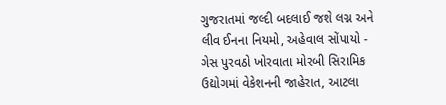ગુજરાતમાં જલ્દી બદલાઈ જશે લગ્ન અને લીવ ઈનના નિયમો, અહેવાલ સોંપાયો -
ગેસ પુરવઠો ખોરવાતા મોરબી સિરામિક ઉદ્યોગમાં વેકેશનની જાહેરાત, આટલા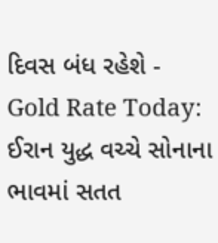દિવસ બંધ રહેશે -
Gold Rate Today: ઈરાન યુદ્ધ વચ્ચે સોનાના ભાવમાં સતત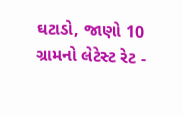ઘટાડો, જાણો 10 ગ્રામનો લેટેસ્ટ રેટ -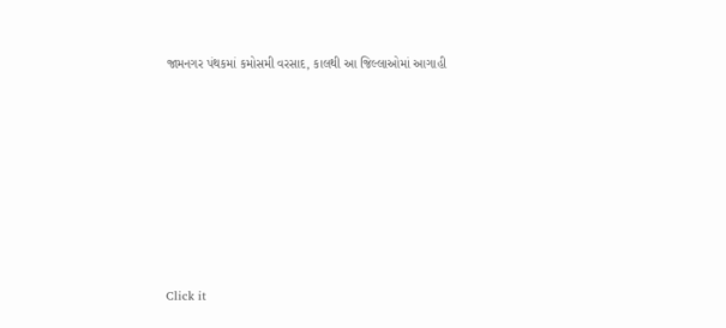જામનગર પંથકમાં કમોસમી વરસાદ, કાલથી આ જિલ્લાઓમાં આગાહી











Click it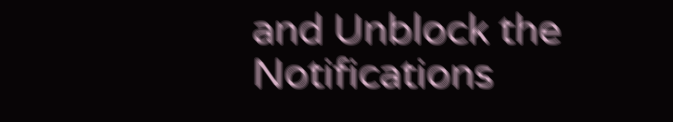and Unblock the Notifications